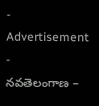- Advertisement -
నవతెలంగాణ –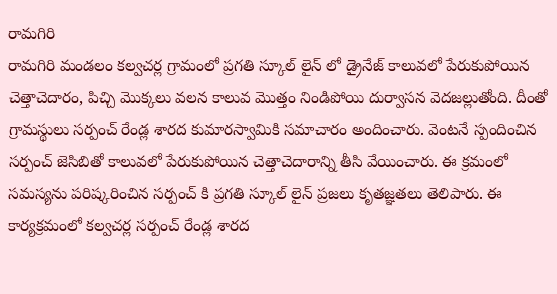రామగిరి
రామగిరి మండలం కల్వచర్ల గ్రామంలో ప్రగతి స్కూల్ లైన్ లో డ్రైనేజ్ కాలువలో పేరుకుపోయిన చెత్తాచెదారం, పిచ్చి మొక్కలు వలన కాలువ మొత్తం నిండిపోయి దుర్వాసన వెదజల్లుతోంది. దీంతో గ్రామస్థులు సర్పంచ్ రేండ్ల శారద కుమారస్వామికి సమాచారం అందించారు. వెంటనే స్పందించిన సర్పంచ్ జెసిబితో కాలువలో పేరుకుపోయిన చెత్తాచెదారాన్ని తీసి వేయించారు. ఈ క్రమంలో సమస్యను పరిష్కరించిన సర్పంచ్ కి ప్రగతి స్కూల్ లైన్ ప్రజలు కృతజ్ఞతలు తెలిపారు. ఈ కార్యక్రమంలో కల్వచర్ల సర్పంచ్ రేండ్ల శారద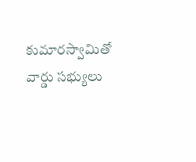కుమారస్వామితో వార్డు సభ్యులు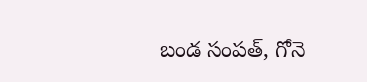బండ సంపత్, గోనె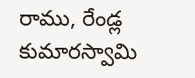రాము, రేండ్ల కుమారస్వామి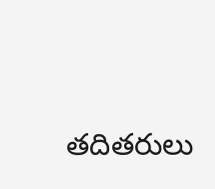తదితరులు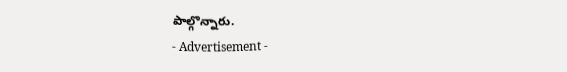పాల్గొన్నారు.
- Advertisement -